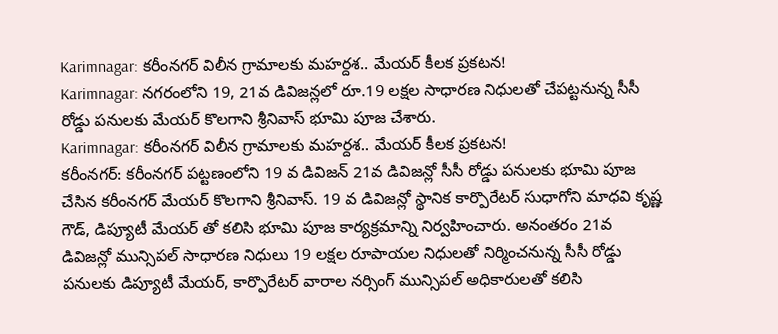Karimnagar: కరీంనగర్ విలీన గ్రామాలకు మహర్దశ.. మేయర్ కీలక ప్రకటన!
Karimnagar: నగరంలోని 19, 21వ డివిజన్లలో రూ.19 లక్షల సాధారణ నిధులతో చేపట్టనున్న సీసీ రోడ్డు పనులకు మేయర్ కొలగాని శ్రీనివాస్ భూమి పూజ చేశారు.
Karimnagar: కరీంనగర్ విలీన గ్రామాలకు మహర్దశ.. మేయర్ కీలక ప్రకటన!
కరీంనగర్: కరీంనగర్ పట్టణంలోని 19 వ డివిజన్ 21వ డివిజన్లో సీసీ రోడ్డు పనులకు భూమి పూజ చేసిన కరీంనగర్ మేయర్ కొలగాని శ్రీనివాస్. 19 వ డివిజన్లో స్థానిక కార్పొరేటర్ సుధాగోని మాధవి కృష్ణ గౌడ్, డిప్యూటీ మేయర్ తో కలిసి భూమి పూజ కార్యక్రమాన్ని నిర్వహించారు. అనంతరం 21వ డివిజన్లో మున్సిపల్ సాధారణ నిధులు 19 లక్షల రూపాయల నిధులతో నిర్మించనున్న సీసీ రోడ్డు పనులకు డిప్యూటీ మేయర్, కార్పొరేటర్ వారాల నర్సింగ్ మున్సిపల్ అధికారులతో కలిసి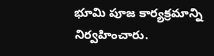భూమి పూజ కార్యక్రమాన్ని నిర్వహించారు.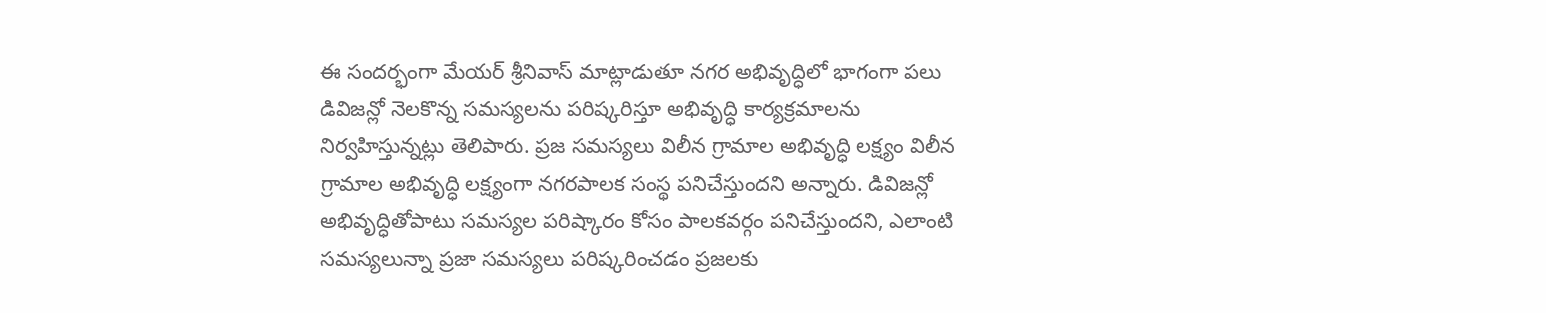ఈ సందర్భంగా మేయర్ శ్రీనివాస్ మాట్లాడుతూ నగర అభివృద్ధిలో భాగంగా పలు డివిజన్లో నెలకొన్న సమస్యలను పరిష్కరిస్తూ అభివృద్ధి కార్యక్రమాలను నిర్వహిస్తున్నట్లు తెలిపారు. ప్రజ సమస్యలు విలీన గ్రామాల అభివృద్ధి లక్ష్యం విలీన గ్రామాల అభివృద్ధి లక్ష్యంగా నగరపాలక సంస్థ పనిచేస్తుందని అన్నారు. డివిజన్లో అభివృద్ధితోపాటు సమస్యల పరిష్కారం కోసం పాలకవర్గం పనిచేస్తుందని, ఎలాంటి సమస్యలున్నా ప్రజా సమస్యలు పరిష్కరించడం ప్రజలకు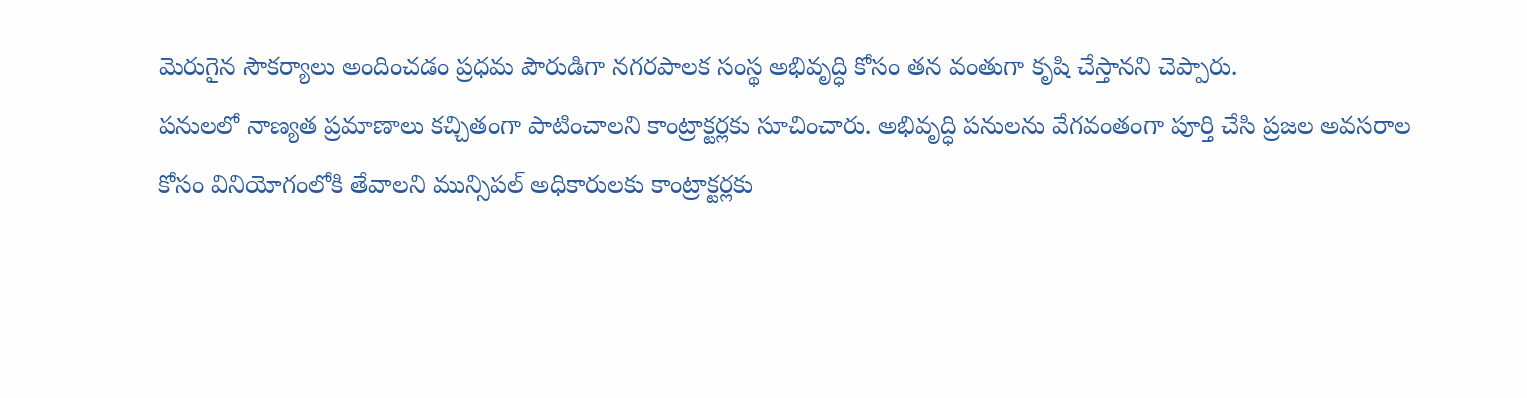మెరుగైన సౌకర్యాలు అందించడం ప్రధమ పౌరుడిగా నగరపాలక సంస్థ అభివృద్ధి కోసం తన వంతుగా కృషి చేస్తానని చెప్పారు.
పనులలో నాణ్యత ప్రమాణాలు కచ్చితంగా పాటించాలని కాంట్రాక్టర్లకు సూచించారు. అభివృద్ధి పనులను వేగవంతంగా పూర్తి చేసి ప్రజల అవసరాల కోసం వినియోగంలోకి తేవాలని మున్సిపల్ అధికారులకు కాంట్రాక్టర్లకు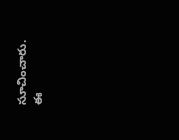సూచించారు. ఈ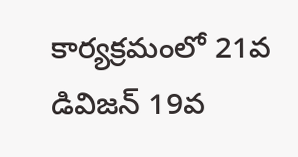కార్యక్రమంలో 21వ డివిజన్ 19వ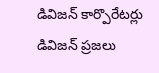డివిజన్ కార్పొరేటర్లు డివిజన్ ప్రజలు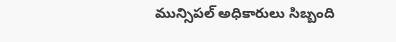మున్సిపల్ అధికారులు సిబ్బంది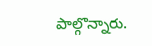పాల్గొన్నారు.